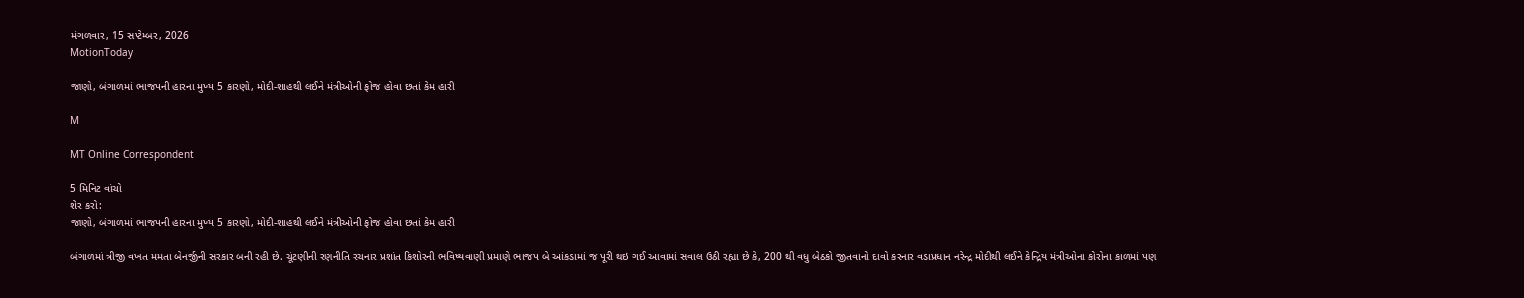મંગળવાર, 15 સપ્ટેમ્બર, 2026
MotionToday

જાણો, બંગાળમાં ભાજપની હારના મુખ્ય 5 કારણો, મોદી-શાહથી લઈને મંત્રીઓની ફોજ હોવા છતાં કેમ હારી

M

MT Online Correspondent

5 મિનિટ વાંચો
શેર કરો:
જાણો, બંગાળમાં ભાજપની હારના મુખ્ય 5 કારણો, મોદી-શાહથી લઈને મંત્રીઓની ફોજ હોવા છતાં કેમ હારી

બંગાળમાં ત્રીજી વખત મમતા બેનર્જીની સરકાર બની રહી છે. ચૂંટણીની રણનીતિ રચનાર પ્રશાંત કિશોરની ભવિષ્યવાણી પ્રમાણે ભાજપ બે આંકડામાં જ પૂરી થઇ ગઈ આવામાં સવાલ ઉઠી રહ્યા છે કે, 200 થી વધુ બેઠકો જીતવાનો દાવો કરનાર વડાપ્રધાન નરેન્દ્ર મોદીથી લઈને કેન્દ્રિય મંત્રીઓના કોરોના કાળમાં પણ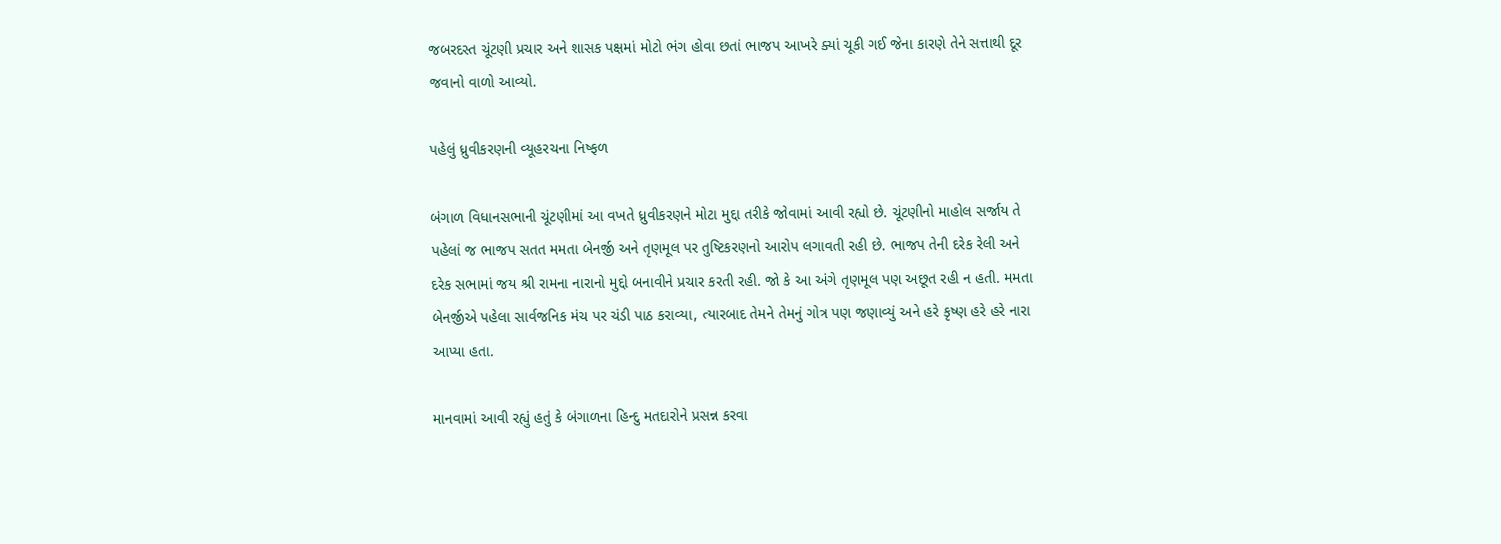જબરદસ્ત ચૂંટણી પ્રચાર અને શાસક પક્ષમાં મોટો ભંગ હોવા છતાં ભાજપ આખરે ક્યાં ચૂકી ગઈ જેના કારણે તેને સત્તાથી દૂર જવાનો વાળો આવ્યો.

પહેલું ધ્રુવીકરણની વ્યૂહરચના નિષ્ફળ

બંગાળ વિધાનસભાની ચૂંટણીમાં આ વખતે ધ્રુવીકરણને મોટા મુદ્દા તરીકે જોવામાં આવી રહ્યો છે. ચૂંટણીનો માહોલ સર્જાય તે પહેલાં જ ભાજપ સતત મમતા બેનર્જી અને તૃણમૂલ પર તુષ્ટિકરણનો આરોપ લગાવતી રહી છે. ભાજપ તેની દરેક રેલી અને દરેક સભામાં જય શ્રી રામના નારાનો મુદ્દો બનાવીને પ્રચાર કરતી રહી. જો કે આ અંગે તૃણમૂલ પણ અછૂત રહી ન હતી. મમતા બેનર્જીએ પહેલા સાર્વજનિક મંચ પર ચંડી પાઠ કરાવ્યા, ત્યારબાદ તેમને તેમનું ગોત્ર પણ જણાવ્યું અને હરે કૃષ્ણ હરે હરે નારા આપ્યા હતા.

માનવામાં આવી રહ્યું હતું કે બંગાળના હિન્દુ મતદારોને પ્રસન્ન કરવા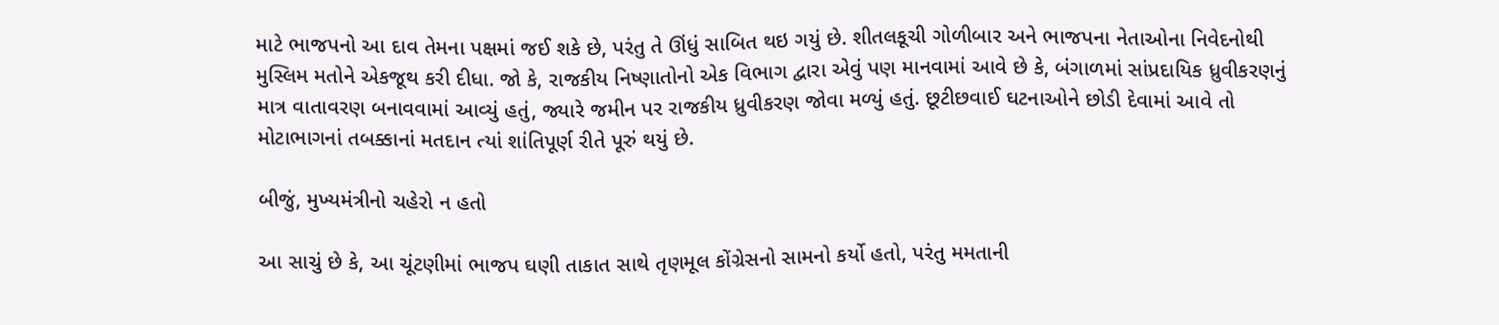માટે ભાજપનો આ દાવ તેમના પક્ષમાં જઈ શકે છે, પરંતુ તે ઊંધું સાબિત થઇ ગયું છે. શીતલકૂચી ગોળીબાર અને ભાજપના નેતાઓના નિવેદનોથી મુસ્લિમ મતોને એકજૂથ કરી દીધા. જો કે, રાજકીય નિષ્ણાતોનો એક વિભાગ દ્વારા એવું પણ માનવામાં આવે છે કે, બંગાળમાં સાંપ્રદાયિક ધ્રુવીકરણનું માત્ર વાતાવરણ બનાવવામાં આવ્યું હતું, જ્યારે જમીન પર રાજકીય ધ્રુવીકરણ જોવા મળ્યું હતું. છૂટીછવાઈ ઘટનાઓને છોડી દેવામાં આવે તો મોટાભાગનાં તબક્કાનાં મતદાન ત્યાં શાંતિપૂર્ણ રીતે પૂરું થયું છે.

બીજું, મુખ્યમંત્રીનો ચહેરો ન હતો

આ સાચું છે કે, આ ચૂંટણીમાં ભાજપ ઘણી તાકાત સાથે તૃણમૂલ કોંગ્રેસનો સામનો કર્યો હતો, પરંતુ મમતાની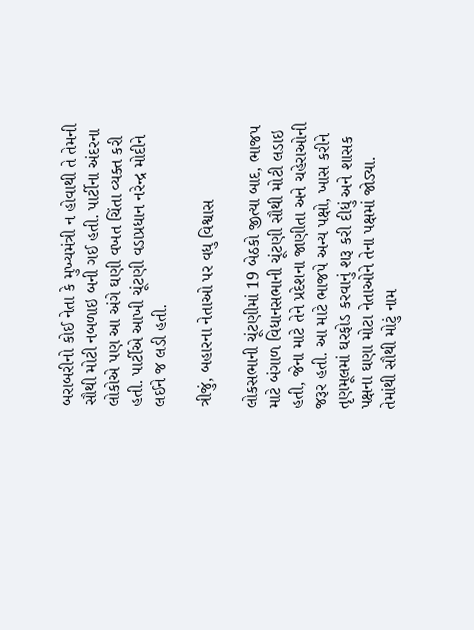બરાબરીનો કોઈ નેતા કે મુખ્યમંત્રી ન હોવાથી તે તેમની સૌથી મોટી નબળાઇ બની ગઈ હતી. પાર્ટીના અંદરના લોકોએ પણ આ અંગે ઘણી વખત ચિંતા વ્યક્ત કરી હતી. પાર્ટીએ આખી ચૂંટણી વડાપ્રધાન નરેન્દ્ર મોદીને લઈને જ લડી હતી.

ત્રીજું, બહારના નેતાઓ પર વધુ વિશ્વાસ

લોકસભાની ચૂંટણીમાં 19 બેઠકો જીત્યા બાદ, ભાજપ માટે બંગાળ વિધાનસભાની ચૂંટણી સૌથી મોટી લડાઇ હતી, જેના માટે તેને પ્રદેશના જાણીતા અને ચહેરાઓની જરૂર હતી. આ માટે ભાજપે અન્ય પક્ષો, ખાસ કરીને તૃણમૂલમાં ઘરફોડ કરવાનું શરૂ કરી દીધું અને શાસક પક્ષના ઘણા મોટા નેતાઓને તેના પક્ષમાં જોડ્યા. તેમાંથી સૌથી મોટું નામ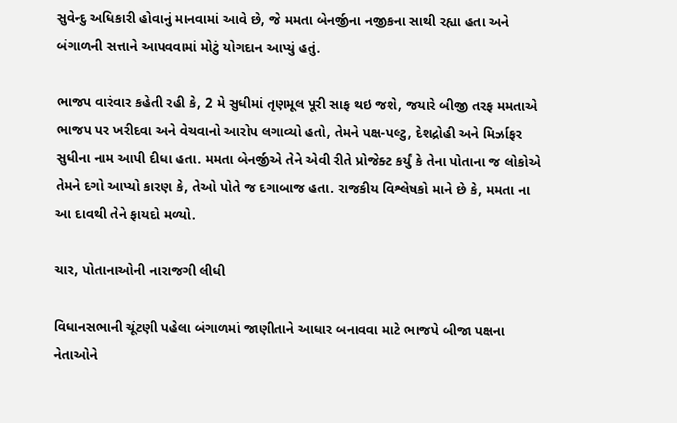સુવેન્દુ અધિકારી હોવાનું માનવામાં આવે છે, જે મમતા બેનર્જીના નજીકના સાથી રહ્યા હતા અને બંગાળની સત્તાને આપવવામાં મોટું યોગદાન આપ્યું હતું.

ભાજપ વારંવાર કહેતી રહી કે, 2 મે સુધીમાં તૃણમૂલ પૂરી સાફ થઇ જશે, જયારે બીજી તરફ મમતાએ ભાજપ પર ખરીદવા અને વેચવાનો આરોપ લગાવ્યો હતો, તેમને પક્ષ-પલ્ટુ, દેશદ્રોહી અને મિર્ઝાફર સુધીના નામ આપી દીધા હતા. મમતા બેનર્જીએ તેને એવી રીતે પ્રોજેક્ટ કર્યું કે તેના પોતાના જ લોકોએ તેમને દગો આપ્યો કારણ કે, તેઓ પોતે જ દગાબાજ હતા. રાજકીય વિશ્લેષકો માને છે કે, મમતા ના આ દાવથી તેને ફાયદો મળ્યો.

ચાર, પોતાનાઓની નારાજગી લીધી

વિધાનસભાની ચૂંટણી પહેલા બંગાળમાં જાણીતાને આધાર બનાવવા માટે ભાજપે બીજા પક્ષના નેતાઓને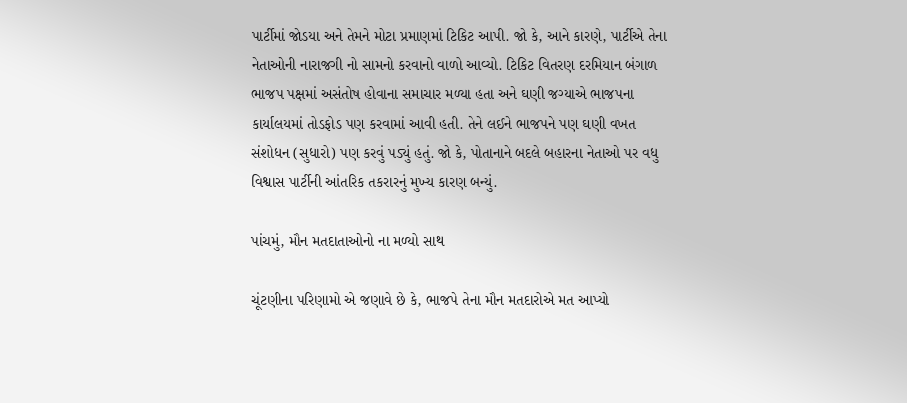પાર્ટીમાં જોડયા અને તેમને મોટા પ્રમાણમાં ટિકિટ આપી. જો કે, આને કારણે, પાર્ટીએ તેના નેતાઓની નારાજગી નો સામનો કરવાનો વાળો આવ્યો. ટિકિટ વિતરણ દરમિયાન બંગાળ ભાજપ પક્ષમાં અસંતોષ હોવાના સમાચાર મળ્યા હતા અને ઘણી જગ્યાએ ભાજપના કાર્યાલયમાં તોડફોડ પણ કરવામાં આવી હતી. તેને લઈને ભાજપને પણ ઘણી વખત સંશોધન (સુધારો) પણ કરવું પડ્યું હતું. જો કે, પોતાનાને બદલે બહારના નેતાઓ પર વધુ વિશ્વાસ પાર્ટીની આંતરિક તકરારનું મુખ્ય કારણ બન્યું.

પાંચમું, મૌન મતદાતાઓનો ના મળ્યો સાથ

ચૂંટણીના પરિણામો એ જણાવે છે કે, ભાજપે તેના મૌન મતદારોએ મત આપ્યો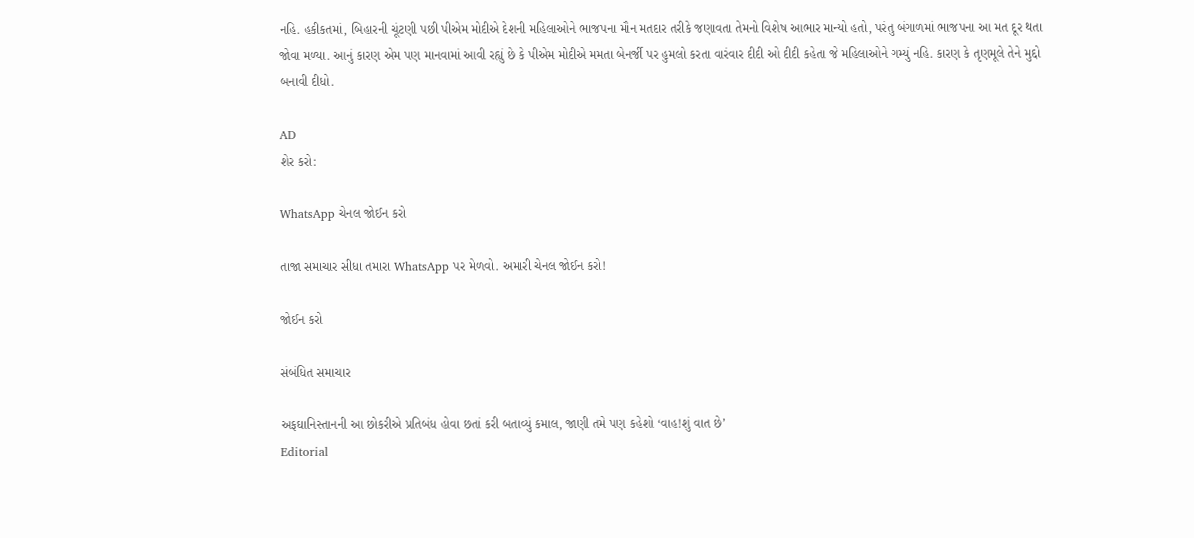નહિ. હકીકતમાં, બિહારની ચૂંટણી પછી પીએમ મોદીએ દેશની મહિલાઓને ભાજપના મૌન મતદાર તરીકે જણાવતા તેમનો વિશેષ આભાર માન્યો હતો, પરંતુ બંગાળમાં ભાજપના આ મત દૂર થતા જોવા મળ્યા. આનું કારણ એમ પણ માનવામાં આવી રહ્યું છે કે પીએમ મોદીએ મમતા બેનર્જી પર હુમલો કરતા વારંવાર દીદી ઓ દીદી કહેતા જે મહિલાઓને ગમ્યું નહિ. કારણ કે તૃણમૂલે તેને મુદ્દો બનાવી દીધો.

AD
શેર કરો:

WhatsApp ચેનલ જોઈન કરો

તાજા સમાચાર સીધા તમારા WhatsApp પર મેળવો. અમારી ચેનલ જોઈન કરો!

જોઈન કરો

સંબંધિત સમાચાર

અફઘાનિસ્તાનની આ છોકરીએ પ્રતિબંધ હોવા છતાં કરી બતાવ્યું કમાલ, જાણી તમે પણ કહેશો ‘વાહ!શું વાત છે’
Editorial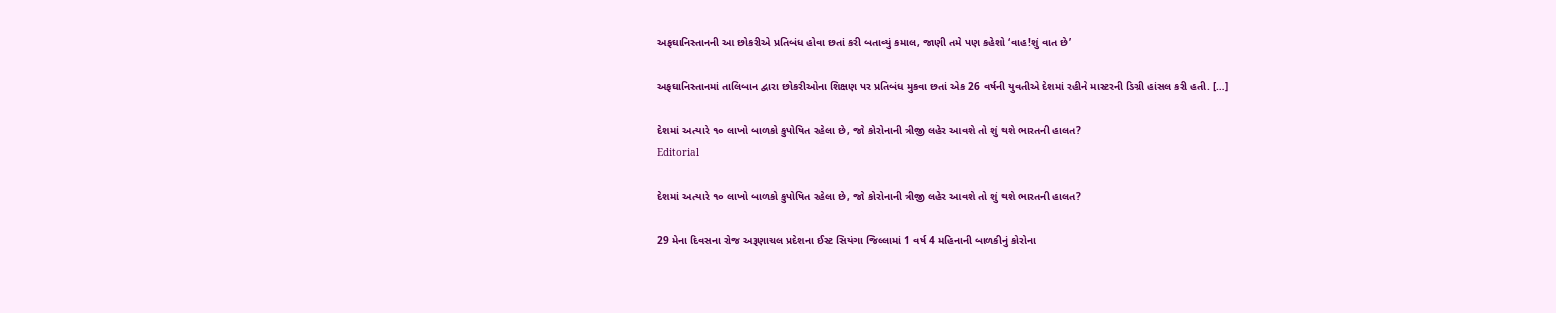અફઘાનિસ્તાનની આ છોકરીએ પ્રતિબંધ હોવા છતાં કરી બતાવ્યું કમાલ, જાણી તમે પણ કહેશો ‘વાહ!શું વાત છે’

અફઘાનિસ્તાનમાં તાલિબાન દ્વારા છોકરીઓના શિક્ષણ પર પ્રતિબંધ મુકવા છતાં એક 26 વર્ષની યુવતીએ દેશમાં રહીને માસ્ટરની ડિગ્રી હાંસલ કરી હતી. […]

દેશમાં અત્યારે ૧૦ લાખો બાળકો કુપોષિત રહેલા છે, જો કોરોનાની ત્રીજી લહેર આવશે તો શું થશે ભારતની હાલત?
Editorial

દેશમાં અત્યારે ૧૦ લાખો બાળકો કુપોષિત રહેલા છે, જો કોરોનાની ત્રીજી લહેર આવશે તો શું થશે ભારતની હાલત?

29 મેના દિવસના રોજ અરૂણાચલ પ્રદેશના ઈસ્ટ સિયંગા જિલ્લામાં 1 વર્ષ 4 મહિનાની બાળકીનું કોરોના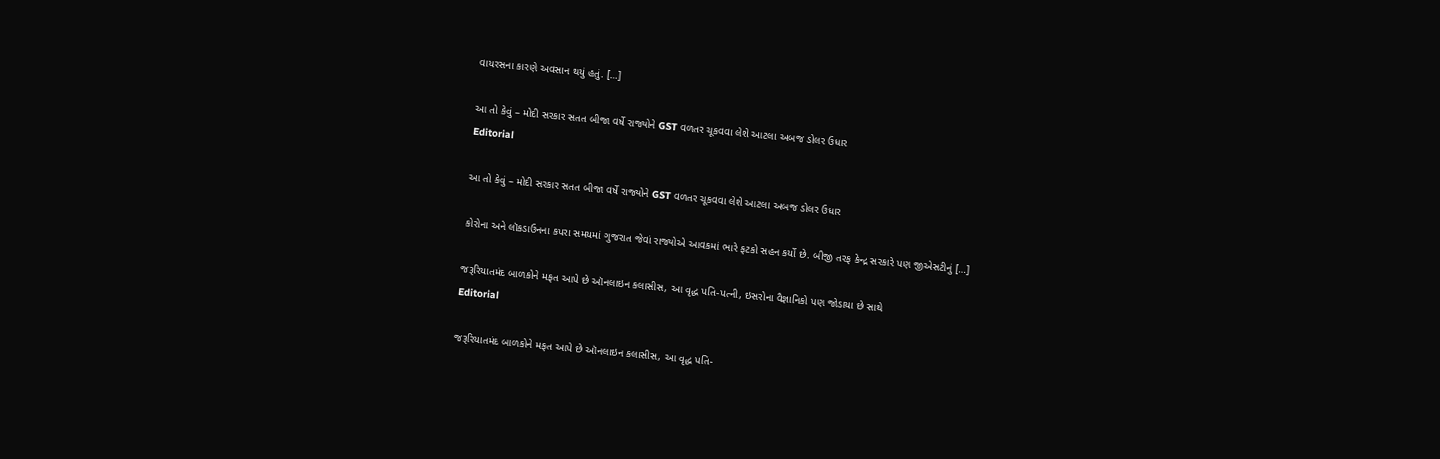વાયરસના કારણે અવસાન થયું હતું. […]

આ તો કેવું – મોદી સરકાર સતત બીજા વર્ષે રાજ્યોને GST વળતર ચૂકવવા લેશે આટલા અબજ ડોલર ઉધાર
Editorial

આ તો કેવું – મોદી સરકાર સતત બીજા વર્ષે રાજ્યોને GST વળતર ચૂકવવા લેશે આટલા અબજ ડોલર ઉધાર

કોરોના અને લૉકડાઉનના કપરા સમયમાં ગુજરાત જેવાં રાજ્યોએ આવકમાં ભારે ફટકો સહન કર્યો છે. બીજી તરફ કેન્દ્ર સરકારે પણ જીએસટીનું […]

જરૂરિયાતમંદ બાળકોને મફત આપે છે ઑનલાઇન કલાસીસ, આ વૃદ્ધ પતિ-પત્ની, ઇસરોના વૈજ્ઞાનિકો પણ જોડાયા છે સાથે
Editorial

જરૂરિયાતમંદ બાળકોને મફત આપે છે ઑનલાઇન કલાસીસ, આ વૃદ્ધ પતિ-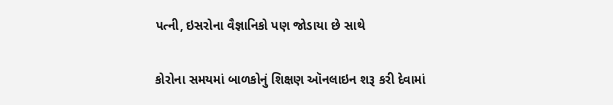પત્ની, ઇસરોના વૈજ્ઞાનિકો પણ જોડાયા છે સાથે

કોરોના સમયમાં બાળકોનું શિક્ષણ ઑનલાઇન શરૂ કરી દેવામાં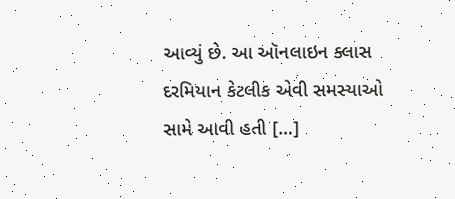આવ્યું છે. આ ઑનલાઇન ક્લાસ દરમિયાન કેટલીક એવી સમસ્યાઓ સામે આવી હતી […]